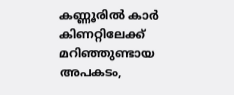കണ്ണൂരില്‍ കാര്‍ കിണറ്റിലേക്ക് മറിഞ്ഞുണ്ടായ അപകടം,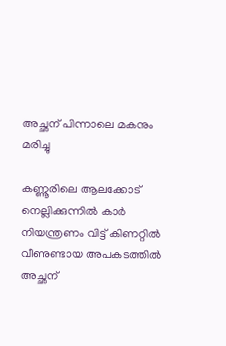അച്ഛന് പിന്നാലെ മകനും മരിച്ചു

കണ്ണൂരിലെ ആലക്കോട് നെല്ലിക്കുന്നില്‍ കാര്‍ നിയന്ത്രണം വിട്ട് കിണറ്റില്‍ വീണുണ്ടായ അപകടത്തില്‍ അച്ഛന്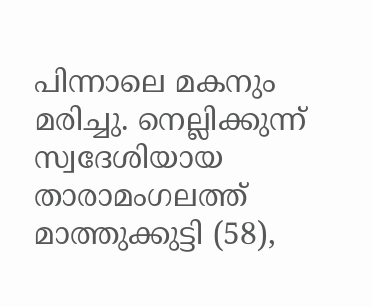പിന്നാലെ മകനും മരിച്ചു. നെല്ലിക്കുന്ന് സ്വദേശിയായ താരാമംഗലത്ത് മാത്തുക്കുട്ടി (58),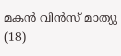മകന്‍ വിന്‍സ് മാത്യു (18)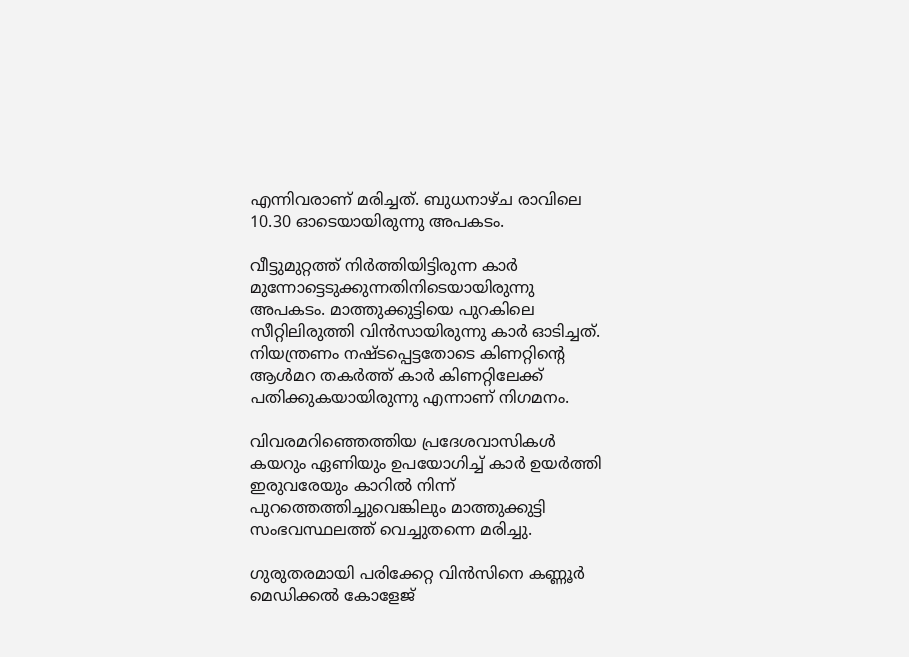എന്നിവരാണ് മരിച്ചത്. ബുധനാഴ്ച രാവിലെ 10.30 ഓടെയായിരുന്നു അപകടം.

വീട്ടുമുറ്റത്ത് നിര്‍ത്തിയിട്ടിരുന്ന കാര്‍ മുന്നോട്ടെടുക്കുന്നതിനിടെയായിരുന്നു അപകടം. മാത്തുക്കുട്ടിയെ പുറകിലെ സീറ്റിലിരുത്തി വിന്‍സായിരുന്നു കാര്‍ ഓടിച്ചത്. നിയന്ത്രണം നഷ്ടപ്പെട്ടതോടെ കിണറ്റിന്റെ ആള്‍മറ തകര്‍ത്ത് കാര്‍ കിണറ്റിലേക്ക് പതിക്കുകയായിരുന്നു എന്നാണ് നിഗമനം.

വിവരമറിഞ്ഞെത്തിയ പ്രദേശവാസികള്‍ കയറും ഏണിയും ഉപയോഗിച്ച് കാര്‍ ഉയര്‍ത്തി ഇരുവരേയും കാറില്‍ നിന്ന് പുറത്തെത്തിച്ചുവെങ്കിലും മാത്തുക്കുട്ടി സംഭവസ്ഥലത്ത് വെച്ചുതന്നെ മരിച്ചു.

ഗുരുതരമായി പരിക്കേറ്റ വിന്‍സിനെ കണ്ണൂര്‍ മെഡിക്കല്‍ കോളേജ്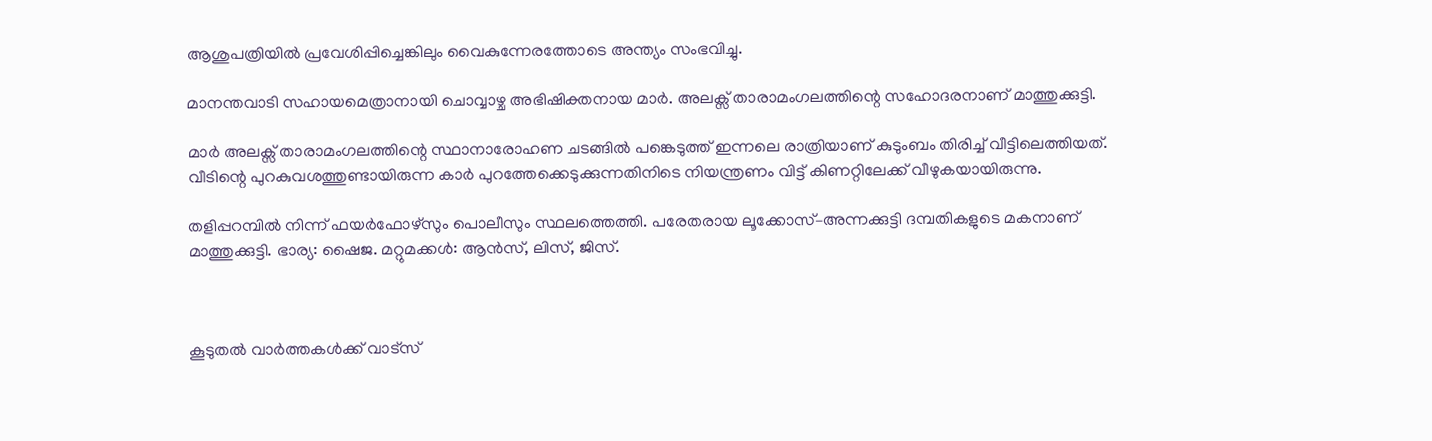ആശുപത്രിയില്‍ പ്രവേശിപ്പിച്ചെങ്കിലും വൈകുന്നേരത്തോടെ അന്ത്യം സംഭവിച്ചു.

മാനന്തവാടി സഹായമെത്രാനായി ചൊവ്വാഴ്ച അഭിഷിക്തനായ മാര്‍. അലക്സ് താരാമംഗലത്തിന്റെ സഹോദരനാണ് മാത്തുക്കുട്ടി.

മാർ അലക്സ് താരാമംഗലത്തിന്റെ സ്ഥാനാരോഹണ ചടങ്ങിൽ പങ്കെടുത്ത് ഇന്നലെ രാത്രിയാണ് കുടുംബം തിരിച്ച് വീട്ടിലെത്തിയത്. വീടിന്റെ പുറകുവശത്തുണ്ടായിരുന്ന കാർ പുറത്തേക്കെടുക്കുന്നതിനിടെ നിയന്ത്രണം വിട്ട് കിണറ്റിലേക്ക് വീഴുകയായിരുന്നു.

തളിപ്പറമ്പിൽ നിന്ന് ഫയർഫോഴ്സും പൊലീസും സ്ഥലത്തെത്തി. പരേതരായ ലൂക്കോസ്–അന്നക്കുട്ടി ദമ്പതികളുടെ മകനാണ് മാത്തുക്കുട്ടി. ഭാര്യ: ഷൈജ. മറ്റുമക്കൾ: ആൻ‌സ്, ലിസ്, ജിസ്.



കൂടുതൽ വാർത്തകൾക്ക് വാട്സ്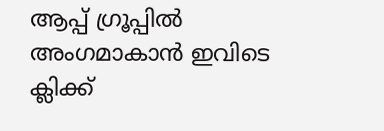ആപ്പ് ഗ്രൂപ്പിൽ അംഗമാകാൻ ഇവിടെ ക്ലിക്ക്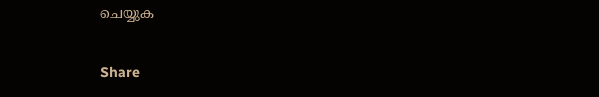ചെയ്യുക

Share